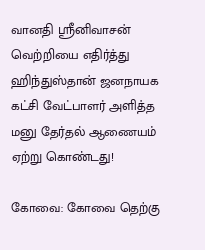வானதி ஸ்ரீனிவாசன் வெற்றியை எதிர்த்து ஹிந்துஸ்தான் ஜனநாயக கட்சி வேட்பாளர் அளித்த மனு தேர்தல் ஆணையம் ஏற்று கொண்டது!

கோவை: கோவை தெற்கு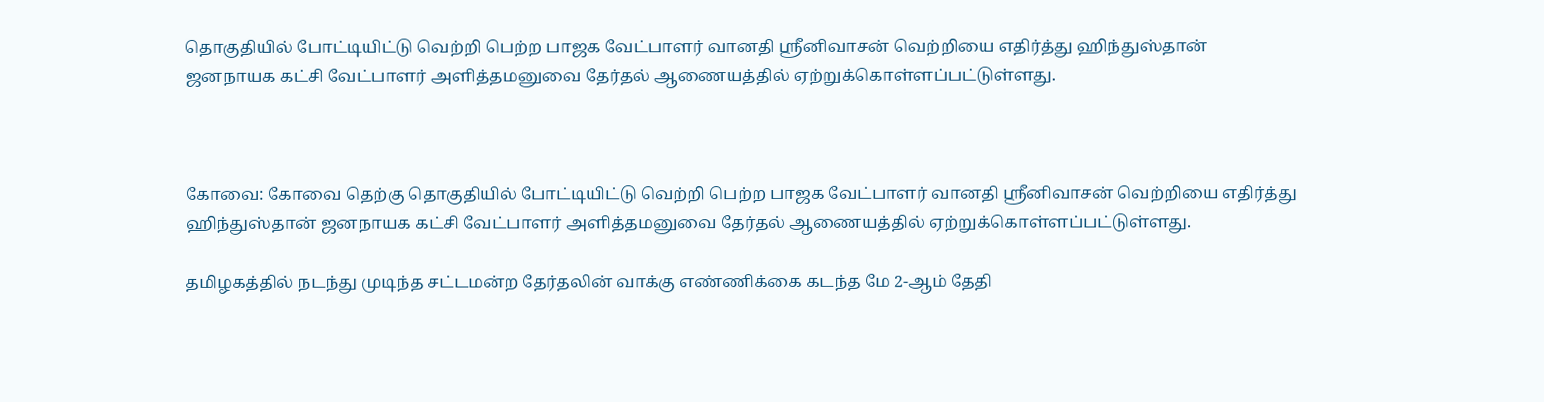தொகுதியில் போட்டியிட்டு வெற்றி பெற்ற பாஜக வேட்பாளர் வானதி ஸ்ரீனிவாசன் வெற்றியை எதிர்த்து ஹிந்துஸ்தான் ஜனநாயக கட்சி வேட்பாளர் அளித்தமனுவை தேர்தல் ஆணையத்தில் ஏற்றுக்கொள்ளப்பட்டுள்ளது.



கோவை: கோவை தெற்கு தொகுதியில் போட்டியிட்டு வெற்றி பெற்ற பாஜக வேட்பாளர் வானதி ஸ்ரீனிவாசன் வெற்றியை எதிர்த்து ஹிந்துஸ்தான் ஜனநாயக கட்சி வேட்பாளர் அளித்தமனுவை தேர்தல் ஆணையத்தில் ஏற்றுக்கொள்ளப்பட்டுள்ளது.

தமிழகத்தில் நடந்து முடிந்த சட்டமன்ற தேர்தலின் வாக்கு எண்ணிக்கை கடந்த மே 2-ஆம் தேதி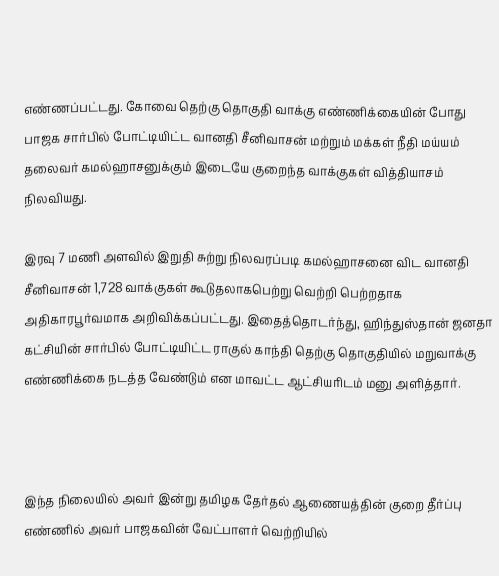எண்ணப்பட்டது. கோவை தெற்கு தொகுதி வாக்கு எண்ணிக்கையின் போது பாஜக சார்பில் போட்டியிட்ட வானதி சீனிவாசன் மற்றும் மக்கள் நீதி மய்யம் தலைவர் கமல்ஹாசனுக்கும் இடையே குறைந்த வாக்குகள் வித்தியாசம் நிலவியது.

இரவு 7 மணி அளவில் இறுதி சுற்று நிலவரப்படி கமல்ஹாசனை விட வானதி சீனிவாசன் 1,728 வாக்குகள் கூடுதலாகபெற்று வெற்றி பெற்றதாக அதிகாரபூர்வமாக அறிவிக்கப்பட்டது. இதைத்தொடர்ந்து, ஹிந்துஸ்தான் ஜனதா கட்சியின் சார்பில் போட்டியிட்ட ராகுல் காந்தி தெற்கு தொகுதியில் மறுவாக்கு எண்ணிக்கை நடத்த வேண்டும் என மாவட்ட ஆட்சியரிடம் மனு அளித்தார்.



இந்த நிலையில் அவர் இன்று தமிழக தேர்தல் ஆணையத்தின் குறை தீர்ப்பு எண்ணில் அவர் பாஜகவின் வேட்பாளர் வெற்றியில்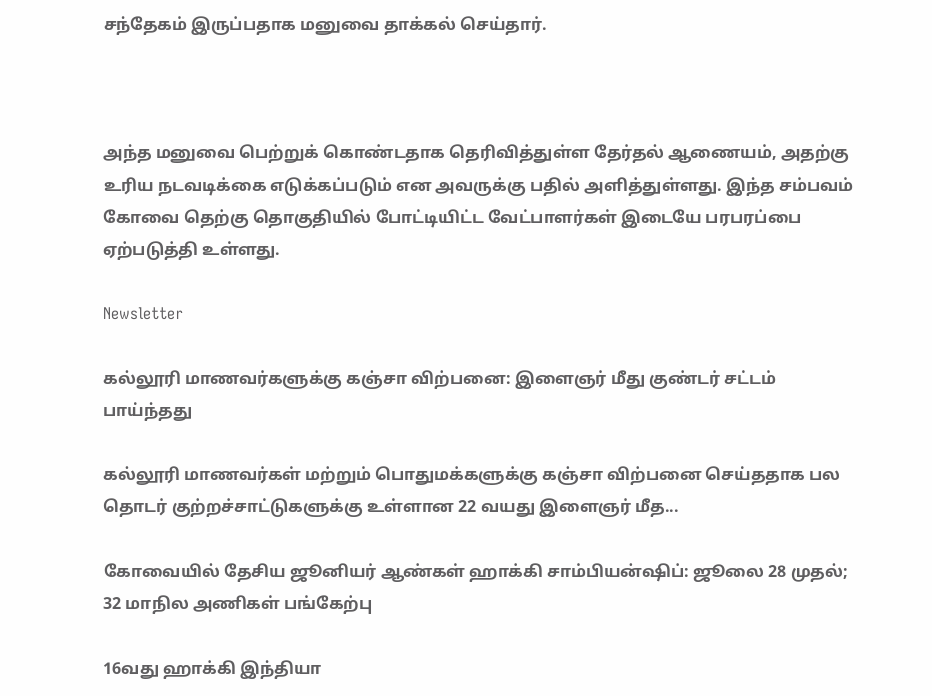சந்தேகம் இருப்பதாக மனுவை தாக்கல் செய்தார்.



அந்த மனுவை பெற்றுக் கொண்டதாக தெரிவித்துள்ள தேர்தல் ஆணையம், அதற்கு உரிய நடவடிக்கை எடுக்கப்படும் என அவருக்கு பதில் அளித்துள்ளது. இந்த சம்பவம் கோவை தெற்கு தொகுதியில் போட்டியிட்ட வேட்பாளர்கள் இடையே பரபரப்பை ஏற்படுத்தி உள்ளது.

Newsletter

கல்லூரி மாணவர்களுக்கு கஞ்சா விற்பனை: இளைஞர் மீது குண்டர் சட்டம் பாய்ந்தது

கல்லூரி மாணவர்கள் மற்றும் பொதுமக்களுக்கு கஞ்சா விற்பனை செய்ததாக பல தொடர் குற்றச்சாட்டுகளுக்கு உள்ளான 22 வயது இளைஞர் மீத...

கோவையில் தேசிய ஜூனியர் ஆண்கள் ஹாக்கி சாம்பியன்ஷிப்: ஜூலை 28 முதல்; 32 மாநில அணிகள் பங்கேற்பு

16வது ஹாக்கி இந்தியா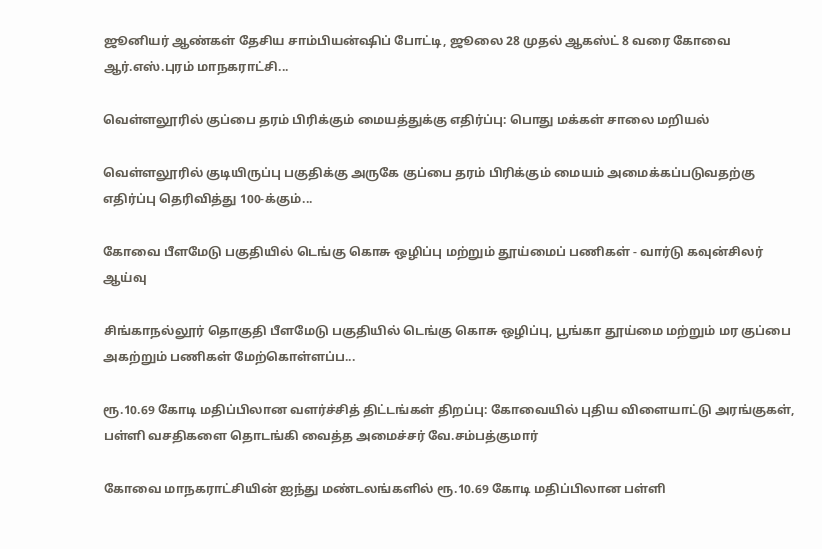ஜூனியர் ஆண்கள் தேசிய சாம்பியன்ஷிப் போட்டி, ஜூலை 28 முதல் ஆகஸ்ட் 8 வரை கோவை ஆர்.எஸ்.புரம் மாநகராட்சி...

வெள்ளலூரில் குப்பை தரம் பிரிக்கும் மையத்துக்கு எதிர்ப்பு: பொது மக்கள் சாலை மறியல்

வெள்ளலூரில் குடியிருப்பு பகுதிக்கு அருகே குப்பை தரம் பிரிக்கும் மையம் அமைக்கப்படுவதற்கு எதிர்ப்பு தெரிவித்து 100-க்கும்...

கோவை பீளமேடு பகுதியில் டெங்கு கொசு ஒழிப்பு மற்றும் தூய்மைப் பணிகள் - வார்டு கவுன்சிலர் ஆய்வு

சிங்காநல்லூர் தொகுதி பீளமேடு பகுதியில் டெங்கு கொசு ஒழிப்பு, பூங்கா தூய்மை மற்றும் மர குப்பை அகற்றும் பணிகள் மேற்கொள்ளப்ப...

ரூ.10.69 கோடி மதிப்பிலான வளர்ச்சித் திட்டங்கள் திறப்பு: கோவையில் புதிய விளையாட்டு அரங்குகள், பள்ளி வசதிகளை தொடங்கி வைத்த அமைச்சர் வே.சம்பத்குமார்

கோவை மாநகராட்சியின் ஐந்து மண்டலங்களில் ரூ.10.69 கோடி மதிப்பிலான பள்ளி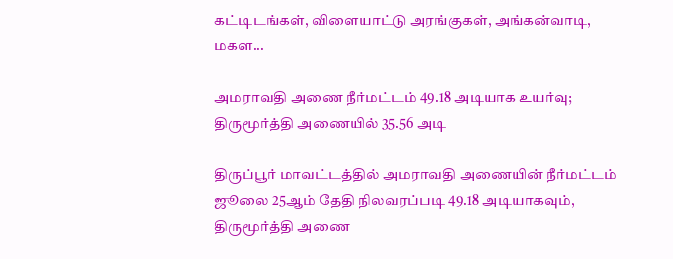கட்டிடங்கள், விளையாட்டு அரங்குகள், அங்கன்வாடி, மகள...

அமராவதி அணை நீர்மட்டம் 49.18 அடியாக உயர்வு; திருமூர்த்தி அணையில் 35.56 அடி

திருப்பூர் மாவட்டத்தில் அமராவதி அணையின் நீர்மட்டம் ஜூலை 25ஆம் தேதி நிலவரப்படி 49.18 அடியாகவும், திருமூர்த்தி அணை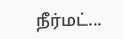நீர்மட்...